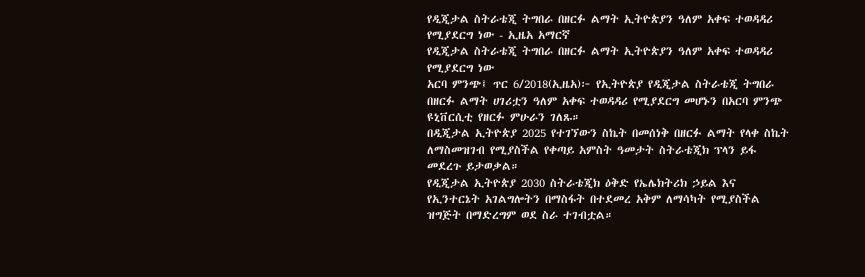የዲጂታል ስትራቴጂ ትግበራ በዘርፉ ልማት ኢትዮጵያን ዓለም አቀፍ ተወዳዳሪ የሚያደርግ ነው - ኢዜአ አማርኛ
የዲጂታል ስትራቴጂ ትግበራ በዘርፉ ልማት ኢትዮጵያን ዓለም አቀፍ ተወዳዳሪ የሚያደርግ ነው
አርባ ምንጭ፤ ጥር 6/2018(ኢዜአ)፦ የኢትዮጵያ የዲጂታል ስትራቴጂ ትግበራ በዘርፉ ልማት ሀገሪቷን ዓለም አቀፍ ተወዳዳሪ የሚያደርግ መሆኑን በአርባ ምንጭ ዩኒቨርሲቲ የዘርፉ ምሁራን ገለጹ።
በዲጂታል ኢትዮጵያ 2025 የተገኘውን ስኬት በመሰነቅ በዘርፉ ልማት የላቀ ስኬት ለማስመዝገብ የሚያስችል የቀጣይ አምስት ዓመታት ስትራቴጂክ ፕላን ይፋ መደረጉ ይታወቃል።
የዲጂታል ኢትዮጵያ 2030 ስትራቴጂክ ዕቅድ የኤሌክትሪክ ኃይል እና የኢንተርኔት አገልግሎትን በማስፋት በተደመረ አቅም ለማሳካት የሚያስችል ዝግጅት በማድረግም ወደ ስራ ተገብቷል።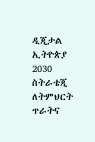ዲጂታል ኢትዮጵያ 2030 ስትራቴጂ ለትምህርት ጥራትና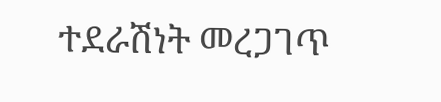ተደራሽነት መረጋገጥ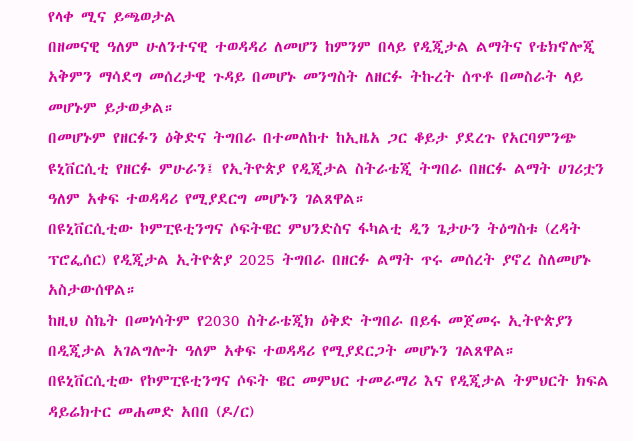የላቀ ሚና ይጫወታል
በዘመናዊ ዓለም ሁለንተናዊ ተወዳዳሪ ለመሆን ከምንም በላይ የዲጂታል ልማትና የቴክኖሎጂ አቅምን ማሳደግ መሰረታዊ ጉዳይ በመሆኑ መንግስት ለዘርፉ ትኩረት ሰጥቶ በመስራት ላይ መሆኑም ይታወቃል።
በመሆኑም የዘርፉን ዕቅድና ትግበራ በተመለከተ ከኢዜአ ጋር ቆይታ ያደረጉ የአርባምንጭ ዩኒቨርሲቲ የዘርፉ ምሁራን፤ የኢትዮጵያ የዲጂታል ስትራቴጂ ትግበራ በዘርፉ ልማት ሀገሪቷን ዓለም አቀፍ ተወዳዳሪ የሚያደርግ መሆኑን ገልጸዋል።
በዩኒቨርሲቲው ኮምፒዩቲንግና ሶፍትዌር ምህንድስና ፋካልቲ ዲን ጌታሁን ትዕግስቱ (ረዳት ፕሮፌሰር) የዲጂታል ኢትዮጵያ 2025 ትግበራ በዘርፉ ልማት ጥሩ መሰረት ያኖረ ስለመሆኑ አስታውሰዋል።
ከዚህ ስኬት በመነሳትም የ2030 ስትራቴጂክ ዕቅድ ትግበራ በይፋ መጀመሩ ኢትዮጵያን በዲጂታል አገልግሎት ዓለም አቀፍ ተወዳዳሪ የሚያደርጋት መሆኑን ገልጸዋል።
በዩኒቨርሲቲው የኮምፒዩቲንግና ሶፍት ዌር መምህር ተመራማሪ እና የዲጂታል ትምህርት ክፍል ዳይሬክተር መሐመድ አበበ (ዶ/ር)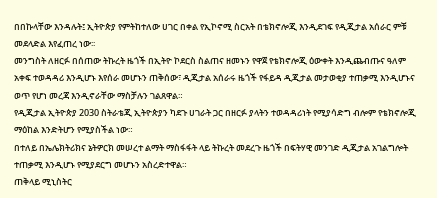በበኩላቸው እንዳሉት፤ ኢትዮጵያ የምትከተለው ሀገር በቀል የኢኮኖሚ ስርአት በቴክኖሎጂ እንዲደገፍ የዲጂታል አሰራር ምቹ መደላድል እየፈጠረ ነው፡፡
መንግስት ለዘርፉ በሰጠው ትኩረት ዜጎች በኢትዮ ኮደርስ ስልጠና ዘመኑን የዋጀ የቴክኖሎጂ ዕውቀት እንዲጨብጡና ዓለም አቀፍ ተወዳዳሪ እንዲሆኑ እየሰራ መሆኑን ጠቅሰው፣ ዲጂታል አሰራሩ ዜጎች የፋይዳ ዲጂታል መታወቂያ ተጠቃሚ እንዲሆኑና ወጥ የሆነ መረጃ እንዲኖራቸው ማስቻሉን ገልጸዋል።
የዲጂታል ኢትዮጵያ 2030 ስትራቴጂ ኢትዮጵያን ካደጉ ሀገራት ጋር በዘርፉ ያላትን ተወዳዳሪነት የሚያሳድግ ብሎም የቴክኖሎጂ ማዕከል እንድትሆን የሚያስችል ነው።
በተለይ በኤሌክትሪክና ኔትዎርክ መሠረተ ልማት ማስፋፋት ላይ ትኩረት መደረጉ ዜጎች በፍትሃዊ መንገድ ዲጂታል አገልግሎት ተጠቃሚ እንዲሆኑ የሚያደርግ መሆኑን አስረድተዋል።
ጠቅላይ ሚኒስትር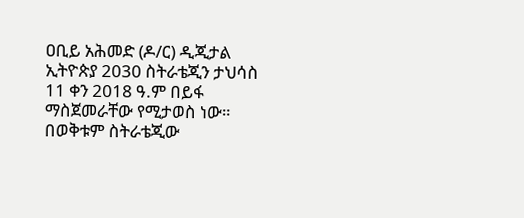ዐቢይ አሕመድ (ዶ/ር) ዲጂታል ኢትዮጵያ 2030 ስትራቴጂን ታህሳስ 11 ቀን 2018 ዓ.ም በይፋ ማስጀመራቸው የሚታወስ ነው።
በወቅቱም ስትራቴጂው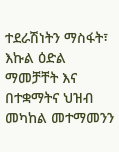ተደራሽነትን ማስፋት፣ እኩል ዕድል ማመቻቸት እና በተቋማትና ህዝብ መካከል መተማመንን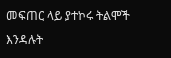መፍጠር ላይ ያተኮሩ ትልሞች እንዳሉት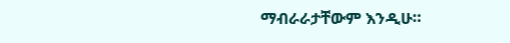ማብራራታቸውም እንዲሁ።